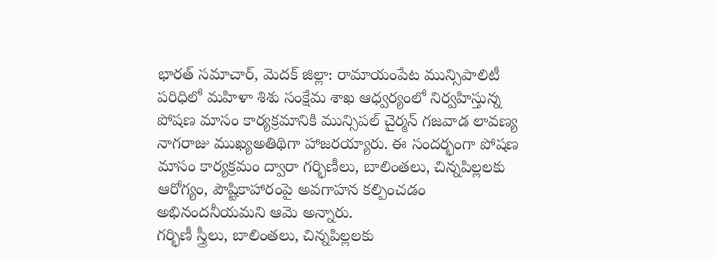భారత్ సమాచార్, మెదక్ జిల్లా: రామాయంపేట మున్సిపాలిటీ పరిధిలో మహిళా శిశు సంక్షేమ శాఖ ఆధ్వర్యంలో నిర్వహిస్తున్న పోషణ మాసం కార్యక్రమానికి మున్సిపల్ చైర్మన్ గజవాడ లావణ్య నాగరాజు ముఖ్యఅతిథిగా హాజరయ్యారు. ఈ సందర్భంగా పోషణ మాసం కార్యక్రమం ద్వారా గర్భిణీలు, బాలింతలు, చిన్నపిల్లలకు ఆరోగ్యం, పౌష్టికాహారంపై అవగాహన కల్పించడం అభినందనీయమని ఆమె అన్నారు.
గర్భిణీ స్త్రీలు, బాలింతలు, చిన్నపిల్లలకు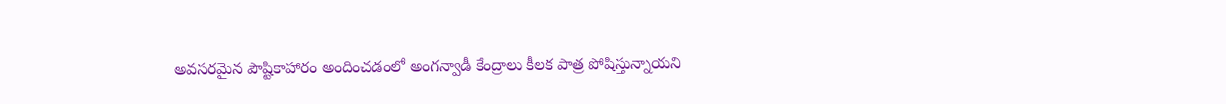అవసరమైన పౌష్టికాహారం అందించడంలో అంగన్వాడీ కేంద్రాలు కీలక పాత్ర పోషిస్తున్నాయని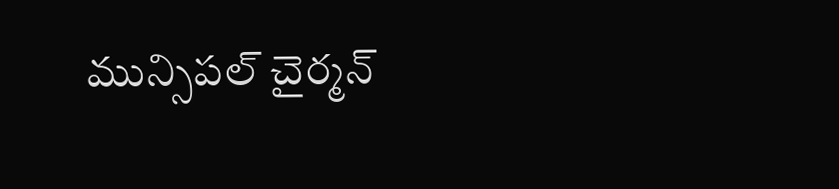మున్సిపల్ చైర్మన్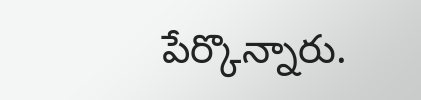పేర్కొన్నారు.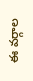ఈ వర్గాల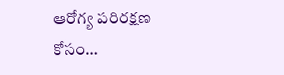ఆరోగ్య పరిరక్షణ కోసం…